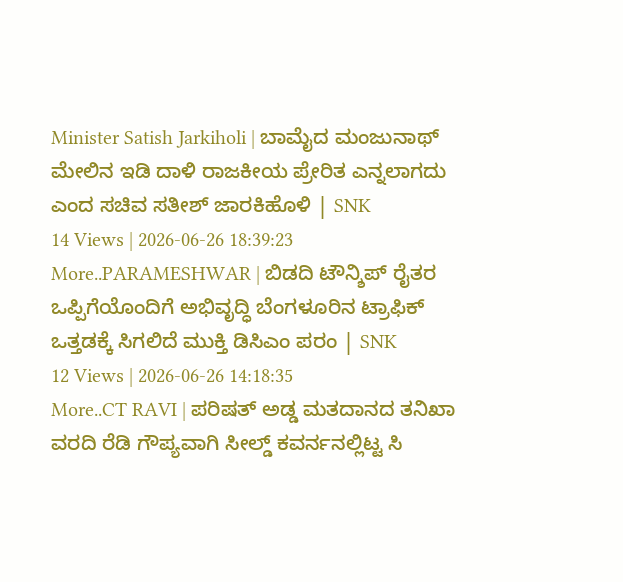Minister Satish Jarkiholi | ಬಾಮೈದ ಮಂಜುನಾಥ್ ಮೇಲಿನ ಇಡಿ ದಾಳಿ ರಾಜಕೀಯ ಪ್ರೇರಿತ ಎನ್ನಲಾಗದು ಎಂದ ಸಚಿವ ಸತೀಶ್ ಜಾರಕಿಹೊಳಿ | SNK
14 Views | 2026-06-26 18:39:23
More..PARAMESHWAR | ಬಿಡದಿ ಟೌನ್ಶಿಪ್ ರೈತರ ಒಪ್ಪಿಗೆಯೊಂದಿಗೆ ಅಭಿವೃದ್ಧಿ ಬೆಂಗಳೂರಿನ ಟ್ರಾಫಿಕ್ ಒತ್ತಡಕ್ಕೆ ಸಿಗಲಿದೆ ಮುಕ್ತಿ ಡಿಸಿಎಂ ಪರಂ | SNK
12 Views | 2026-06-26 14:18:35
More..CT RAVI | ಪರಿಷತ್ ಅಡ್ಡ ಮತದಾನದ ತನಿಖಾ ವರದಿ ರೆಡಿ ಗೌಪ್ಯವಾಗಿ ಸೀಲ್ಡ್ ಕವರ್ನನಲ್ಲಿಟ್ಟ ಸಿ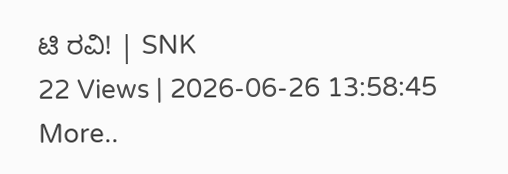ಟಿ ರವಿ! | SNK
22 Views | 2026-06-26 13:58:45
More..